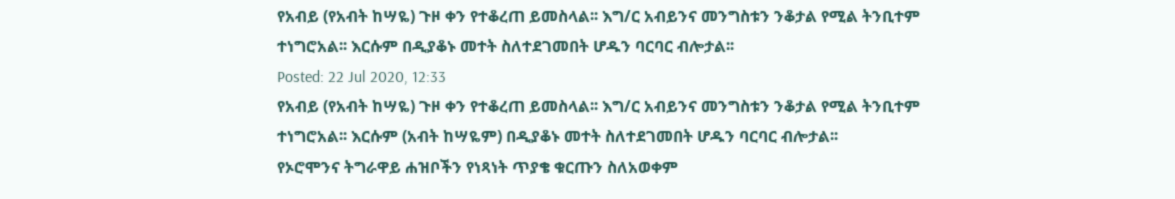የአብይ (የአብት ከሣዬ) ጉዞ ቀን የተቆረጠ ይመስላል፡፡ እግ/ር አብይንና መንግስቱን ንቆታል የሚል ትንቢተም ተነግሮአል፡፡ እርሱም በዲያቆኑ መተት ስለተደገመበት ሆዱን ባርባር ብሎታል፡፡
Posted: 22 Jul 2020, 12:33
የአብይ (የአብት ከሣዬ) ጉዞ ቀን የተቆረጠ ይመስላል፡፡ እግ/ር አብይንና መንግስቱን ንቆታል የሚል ትንቢተም ተነግሮአል፡፡ እርሱም (አብት ከሣዬም) በዲያቆኑ መተት ስለተደገመበት ሆዱን ባርባር ብሎታል፡፡
የኦሮሞንና ትግራዋይ ሐዝቦችን የነጻነት ጥያቄ ቁርጡን ስለአወቀም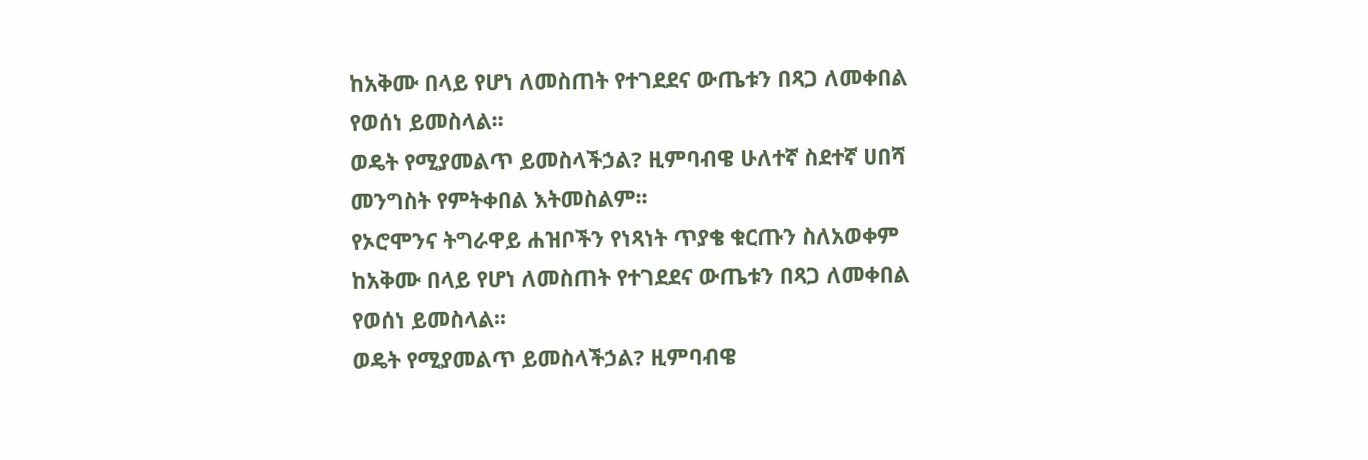ከአቅሙ በላይ የሆነ ለመስጠት የተገደደና ውጤቱን በጻጋ ለመቀበል የወሰነ ይመስላል፡፡
ወዴት የሚያመልጥ ይመስላችኃል? ዚምባብዌ ሁለተኛ ስደተኛ ሀበሻ መንግስት የምትቀበል እትመስልም፡፡
የኦሮሞንና ትግራዋይ ሐዝቦችን የነጻነት ጥያቄ ቁርጡን ስለአወቀም ከአቅሙ በላይ የሆነ ለመስጠት የተገደደና ውጤቱን በጻጋ ለመቀበል የወሰነ ይመስላል፡፡
ወዴት የሚያመልጥ ይመስላችኃል? ዚምባብዌ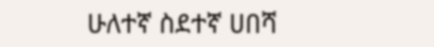ሁለተኛ ስደተኛ ሀበሻ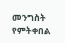መንግስት የምትቀበል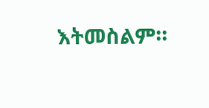እትመስልም፡፡